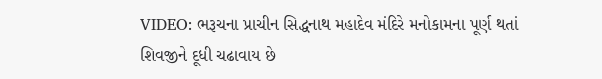VIDEO: ભરૂચના પ્રાચીન સિદ્ધનાથ મહાદેવ મંદિરે મનોકામના પૂર્ણ થતાં શિવજીને દૂધી ચઢાવાય છે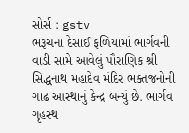સોર્સ : gstv
ભરૂચના દેસાઈ ફળિયામાં ભાર્ગવની વાડી સામે આવેલું પૌરાણિક શ્રી સિદ્ધનાથ મહાદેવ મંદિર ભક્તજનોની ગાઢ આસ્થાનું કેન્દ્ર બન્યું છે. ભાર્ગવ ગૃહસ્થ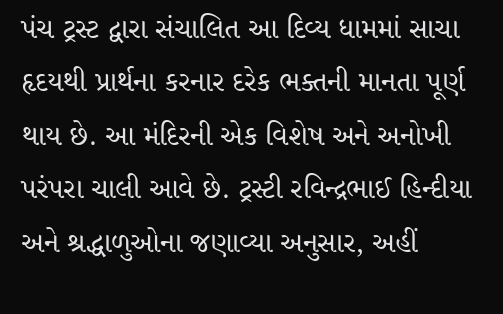પંચ ટ્રસ્ટ દ્વારા સંચાલિત આ દિવ્ય ધામમાં સાચા હૃદયથી પ્રાર્થના કરનાર દરેક ભક્તની માનતા પૂર્ણ થાય છે. આ મંદિરની એક વિશેષ અને અનોખી પરંપરા ચાલી આવે છે. ટ્રસ્ટી રવિન્દ્રભાઈ હિન્દીયા અને શ્રદ્ધાળુઓના જણાવ્યા અનુસાર, અહીં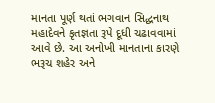માનતા પૂર્ણ થતાં ભગવાન સિદ્ધનાથ મહાદેવને કૃતજ્ઞતા રૂપે દૂધી ચઢાવવામાં આવે છે. આ અનોખી માનતાના કારણે ભરૂચ શહેર અને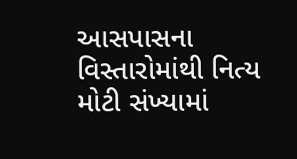આસપાસના વિસ્તારોમાંથી નિત્ય મોટી સંખ્યામાં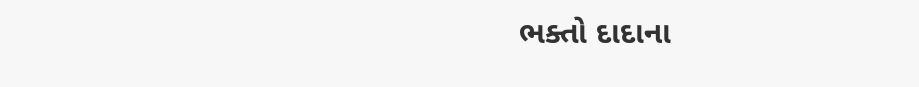ભક્તો દાદાના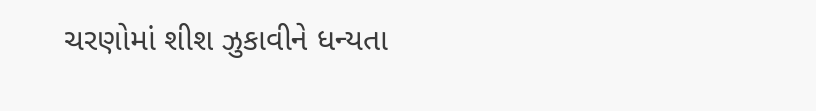ચરણોમાં શીશ ઝુકાવીને ધન્યતા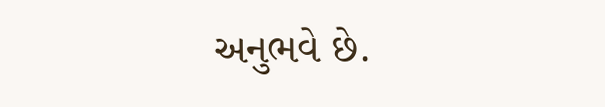અનુભવે છે.